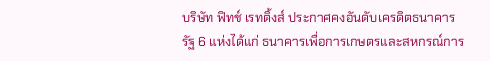บริษัท ฟิทช์ เรทติ้งส์ ประกาศคงอันดับเครดิตธนาคารรัฐ 6 แห่งได้แก่ ธนาคารเพื่อการเกษตรและสหกรณ์การ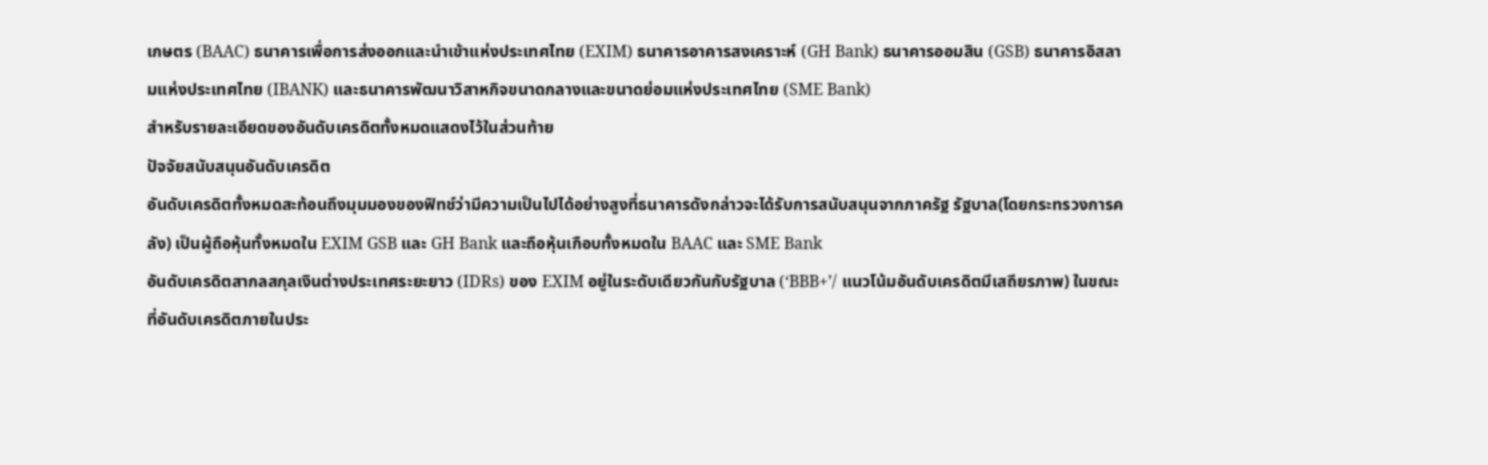เกษตร (BAAC) ธนาคารเพื่อการส่งออกและนำเข้าแห่งประเทศไทย (EXIM) ธนาคารอาคารสงเคราะห์ (GH Bank) ธนาคารออมสิน (GSB) ธนาคารอิสลามแห่งประเทศไทย (IBANK) และธนาคารพัฒนาวิสาหกิจขนาดกลางและขนาดย่อมแห่งประเทศไทย (SME Bank)
สำหรับรายละเอียดของอันดับเครดิตทั้งหมดแสดงไว้ในส่วนท้าย
ปัจจัยสนับสนุนอันดับเครดิต
อันดับเครดิตทั้งหมดสะท้อนถึงมุมมองของฟิทช์ว่ามีความเป็นไปได้อย่างสูงที่ธนาคารดังกล่าวจะได้รับการสนับสนุนจากภาครัฐ รัฐบาล(โดยกระทรวงการคลัง) เป็นผู้ถือหุ้นทั้งหมดใน EXIM GSB และ GH Bank และถือหุ้นเกือบทั้งหมดใน BAAC และ SME Bank
อันดับเครดิตสากลสกุลเงินต่างประเทศระยะยาว (IDRs) ของ EXIM อยู่ในระดับเดียวกันกับรัฐบาล (‘BBB+’/ แนวโน้มอันดับเครดิตมีเสถียรภาพ) ในขณะที่อันดับเครดิตภายในประ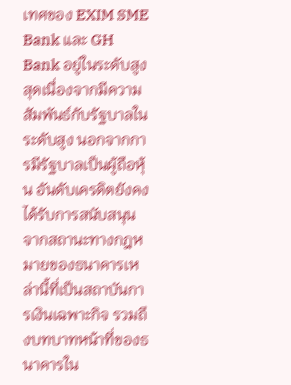เทศของ EXIM SME Bank และ GH Bank อยู่ในระดับสูงสุดเนื่องจากมีความสัมพันธ์กับรัฐบาลในระดับสูง นอกจากการมีรัฐบาลเป็นผู้ถือหุ้น อันดับเครดิตยังคงได้รับการสนับสนุนจากสถานะทางกฎหมายของธนาคารเหล่านี้ที่เป็นสถาบันการเงินเฉพาะกิจ รวมถึงบทบาทหน้าที่ของธนาคารใน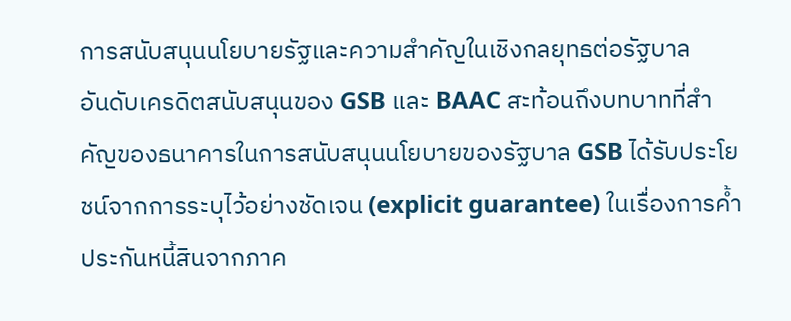การสนับสนุนนโยบายรัฐและความสำคัญในเชิงกลยุทธต่อรัฐบาล
อันดับเครดิตสนับสนุนของ GSB และ BAAC สะท้อนถึงบทบาทที่สำคัญของธนาคารในการสนับสนุนนโยบายของรัฐบาล GSB ได้รับประโยชน์จากการระบุไว้อย่างชัดเจน (explicit guarantee) ในเรื่องการค้ำประกันหนี้สินจากภาค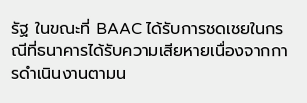รัฐ ในขณะที่ BAAC ได้รับการชดเชยในกรณีที่ธนาคารได้รับความเสียหายเนื่องจากการดำเนินงานตามน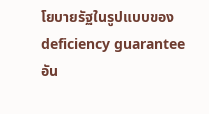โยบายรัฐในรูปแบบของ deficiency guarantee
อัน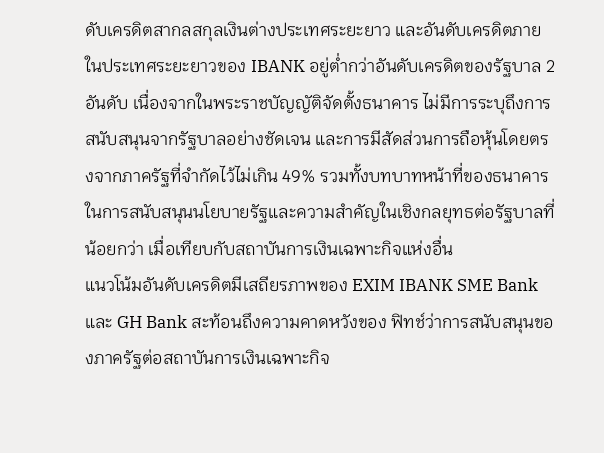ดับเครดิตสากลสกุลเงินต่างประเทศระยะยาว และอันดับเครดิตภายในประเทศระยะยาวของ IBANK อยู่ต่ำกว่าอันดับเครดิตของรัฐบาล 2 อันดับ เนื่องจากในพระราชบัญญัติจัดตั้งธนาคาร ไม่มีการระบุถึงการสนับสนุนจากรัฐบาลอย่างชัดเจน และการมีสัดส่วนการถือหุ้นโดยตรงจากภาครัฐที่จำกัดไว้ไม่เกิน 49% รวมทั้งบทบาทหน้าที่ของธนาคารในการสนับสนุนนโยบายรัฐและความสำคัญในเชิงกลยุทธต่อรัฐบาลที่น้อยกว่า เมื่อเทียบกับสถาบันการเงินเฉพาะกิจแห่งอื่น
แนวโน้มอันดับเครดิตมีเสถียรภาพของ EXIM IBANK SME Bank และ GH Bank สะท้อนถึงความคาดหวังของ ฟิทช์ว่าการสนับสนุนของภาครัฐต่อสถาบันการเงินเฉพาะกิจ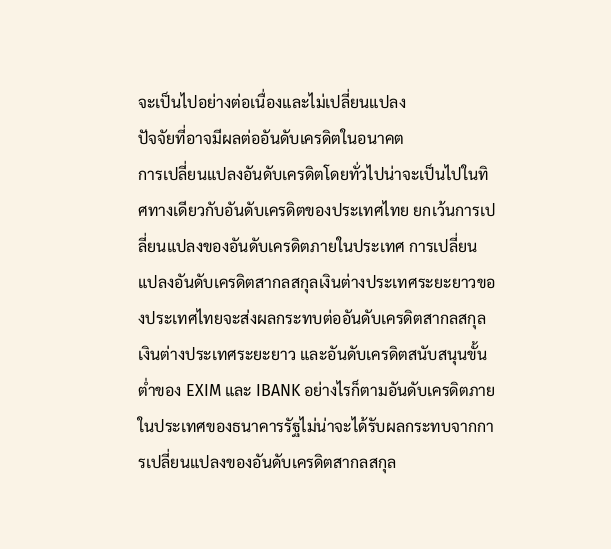จะเป็นไปอย่างต่อเนื่องและไม่เปลี่ยนแปลง
ปัจจัยที่อาจมีผลต่ออันดับเครดิตในอนาคต
การเปลี่ยนแปลงอันดับเครดิตโดยทั่วไปน่าจะเป็นไปในทิศทางเดียวกับอันดับเครดิตของประเทศไทย ยกเว้นการเปลี่ยนแปลงของอันดับเครดิตภายในประเทศ การเปลี่ยนแปลงอันดับเครดิตสากลสกุลเงินต่างประเทศระยะยาวของประเทศไทยจะส่งผลกระทบต่ออันดับเครดิตสากลสกุลเงินต่างประเทศระยะยาว และอันดับเครดิตสนับสนุนขั้นต่ำของ EXIM และ IBANK อย่างไรก็ตามอันดับเครดิตภายในประเทศของธนาคารรัฐไม่น่าจะได้รับผลกระทบจากการเปลี่ยนแปลงของอันดับเครดิตสากลสกุล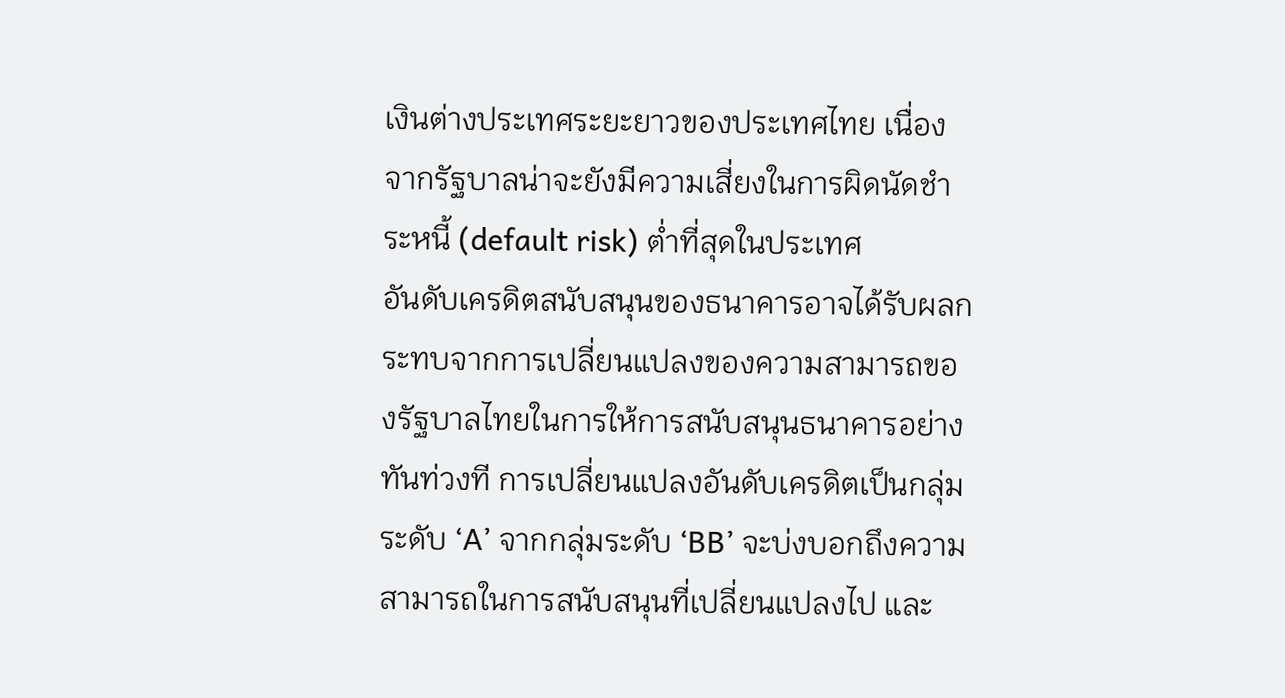เงินต่างประเทศระยะยาวของประเทศไทย เนื่องจากรัฐบาลน่าจะยังมีความเสี่ยงในการผิดนัดชำระหนี้ (default risk) ต่ำที่สุดในประเทศ
อันดับเครดิตสนับสนุนของธนาคารอาจได้รับผลกระทบจากการเปลี่ยนแปลงของความสามารถของรัฐบาลไทยในการให้การสนับสนุนธนาคารอย่างทันท่วงที การเปลี่ยนแปลงอันดับเครดิตเป็นกลุ่มระดับ ‘A’ จากกลุ่มระดับ ‘BB’ จะบ่งบอกถึงความสามารถในการสนับสนุนที่เปลี่ยนแปลงไป และ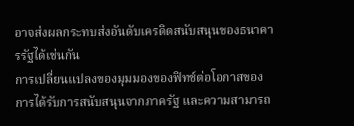อาจส่งผลกระทบส่งอันดับเครดิตสนับสนุนของธนาคารรัฐได้เช่นกัน
การเปลี่ยนแปลงของมุมมองของฟิทช์ต่อโอกาสของการได้รับการสนับสนุนจากภาครัฐ และความสามารถ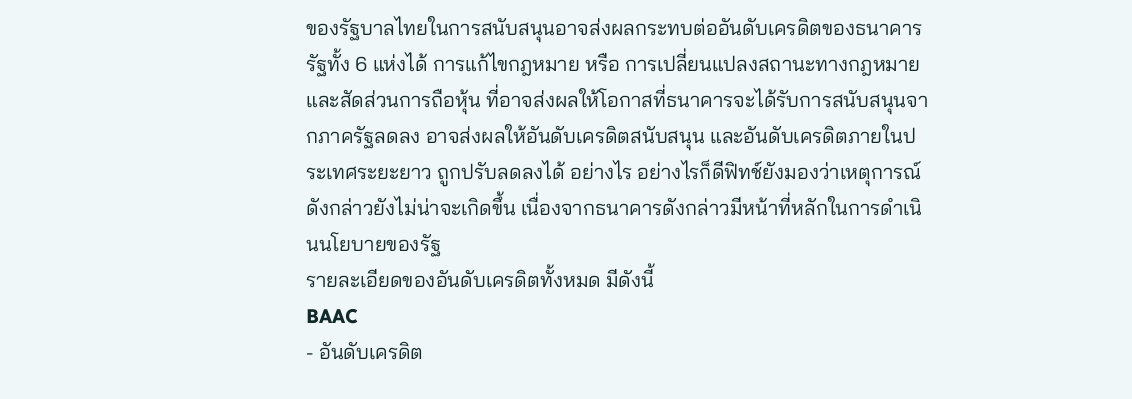ของรัฐบาลไทยในการสนับสนุนอาจส่งผลกระทบต่ออันดับเครดิตของธนาคารรัฐทั้ง 6 แห่งได้ การแก้ไขกฎหมาย หรือ การเปลี่ยนแปลงสถานะทางกฎหมายและสัดส่วนการถือหุ้น ที่อาจส่งผลให้โอกาสที่ธนาคารจะได้รับการสนับสนุนจากภาครัฐลดลง อาจส่งผลให้อันดับเครดิตสนับสนุน และอันดับเครดิตภายในประเทศระยะยาว ถูกปรับลดลงได้ อย่างไร อย่างไรก็ดีฟิทช์ยังมองว่าเหตุการณ์ดังกล่าวยังไม่น่าจะเกิดขึ้น เนื่องจากธนาคารดังกล่าวมีหน้าที่หลักในการดำเนินนโยบายของรัฐ
รายละเอียดของอันดับเครดิตทั้งหมด มีดังนี้
BAAC
- อันดับเครดิต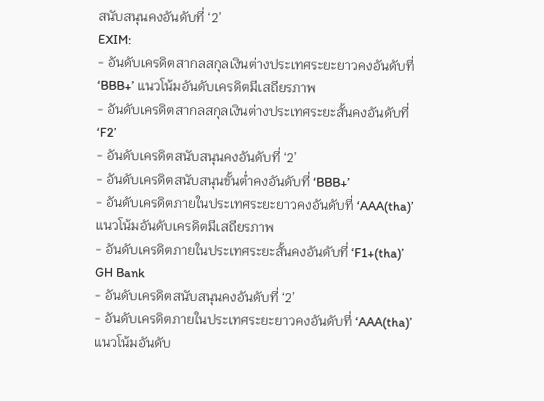สนับสนุนคงอันดับที่ ‘2’
EXIM:
- อันดับเครดิตสากลสกุลเงินต่างประเทศระยะยาวคงอันดับที่ ‘BBB+’ แนวโน้มอันดับเครดิตมีเสถียรภาพ
- อันดับเครดิตสากลสกุลเงินต่างประเทศระยะสั้นคงอันดับที่ ‘F2’
- อันดับเครดิตสนับสนุนคงอันดับที่ ‘2’
- อันดับเครดิตสนับสนุนขั้นต่ำคงอันดับที่ ‘BBB+’
- อันดับเครดิตภายในประเทศระยะยาวคงอันดับที่ ‘AAA(tha)’ แนวโน้มอันดับเครดิตมีเสถียรภาพ
- อันดับเครดิตภายในประเทศระยะสั้นคงอันดับที่ ‘F1+(tha)’
GH Bank
- อันดับเครดิตสนับสนุนคงอันดับที่ ‘2’
- อันดับเครดิตภายในประเทศระยะยาวคงอันดับที่ ‘AAA(tha)’ แนวโน้มอันดับ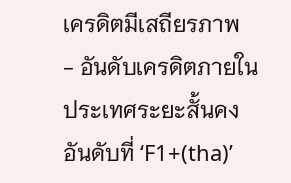เครดิตมีเสถียรภาพ
- อันดับเครดิตภายในประเทศระยะสั้นคงอันดับที่ ‘F1+(tha)’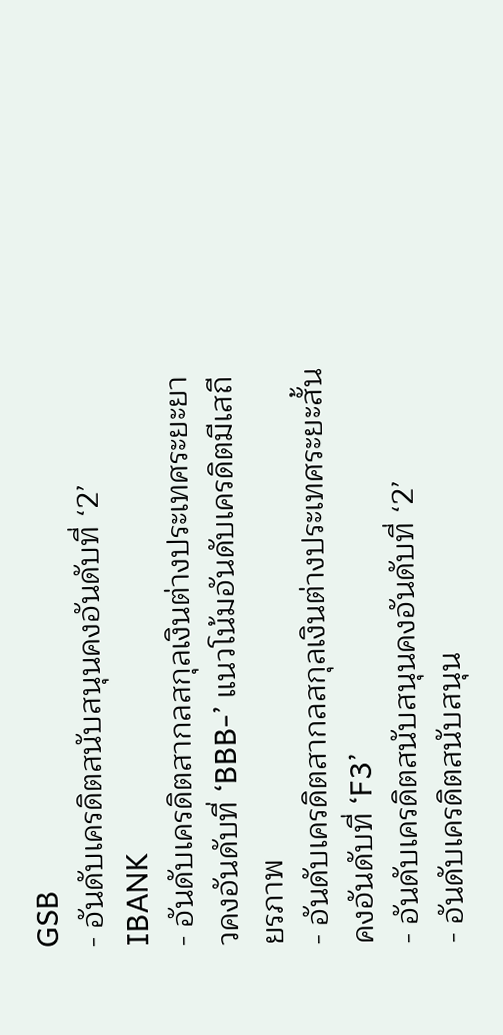GSB
- อันดับเครดิตสนับสนุนคงอันดับที่ ‘2’
IBANK
- อันดับเครดิตสากลสกุลเงินต่างประเทศระยะยาวคงอันดับที่ ‘BBB-’ แนวโน้มอันดับเครดิตมีเสถียรภาพ
- อันดับเครดิตสากลสกุลเงินต่างประเทศระยะสั้นคงอันดับที่ ‘F3’
- อันดับเครดิตสนับสนุนคงอันดับที่ ‘2’
- อันดับเครดิตสนับสนุน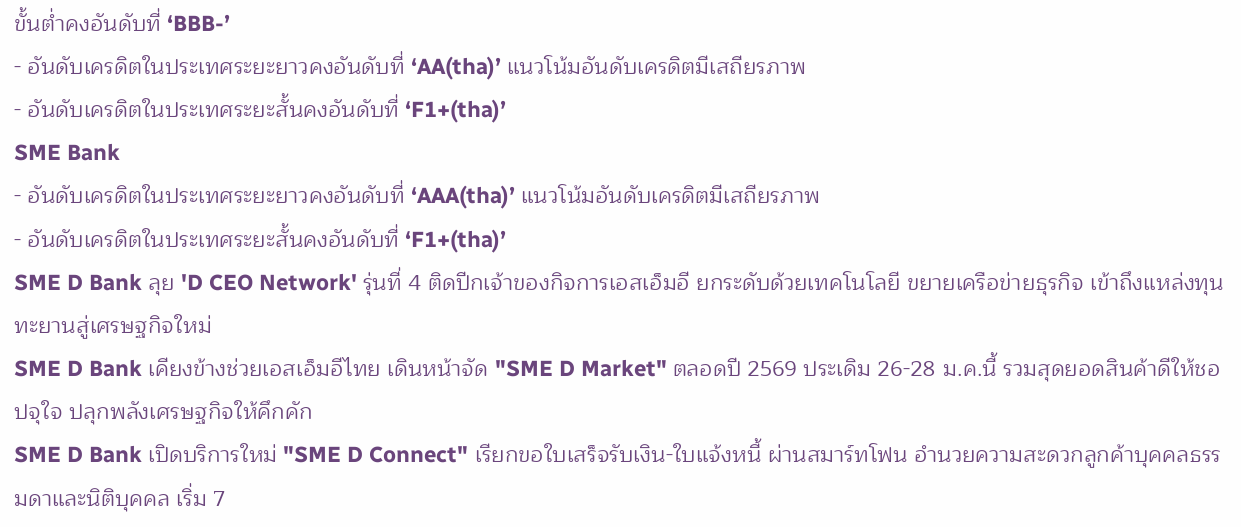ขั้นต่ำคงอันดับที่ ‘BBB-’
- อันดับเครดิตในประเทศระยะยาวคงอันดับที่ ‘AA(tha)’ แนวโน้มอันดับเครดิตมีเสถียรภาพ
- อันดับเครดิตในประเทศระยะสั้นคงอันดับที่ ‘F1+(tha)’
SME Bank
- อันดับเครดิตในประเทศระยะยาวคงอันดับที่ ‘AAA(tha)’ แนวโน้มอันดับเครดิตมีเสถียรภาพ
- อันดับเครดิตในประเทศระยะสั้นคงอันดับที่ ‘F1+(tha)’
SME D Bank ลุย 'D CEO Network' รุ่นที่ 4 ติดปีกเจ้าของกิจการเอสเอ็มอี ยกระดับด้วยเทคโนโลยี ขยายเครือข่ายธุรกิจ เข้าถึงแหล่งทุน ทะยานสู่เศรษฐกิจใหม่
SME D Bank เคียงข้างช่วยเอสเอ็มอีไทย เดินหน้าจัด "SME D Market" ตลอดปี 2569 ประเดิม 26-28 ม.ค.นี้ รวมสุดยอดสินค้าดีให้ชอปจุใจ ปลุกพลังเศรษฐกิจให้คึกคัก
SME D Bank เปิดบริการใหม่ "SME D Connect" เรียกขอใบเสร็จรับเงิน-ใบแจ้งหนี้ ผ่านสมาร์ทโฟน อำนวยความสะดวกลูกค้าบุคคลธรรมดาและนิติบุคคล เริ่ม 7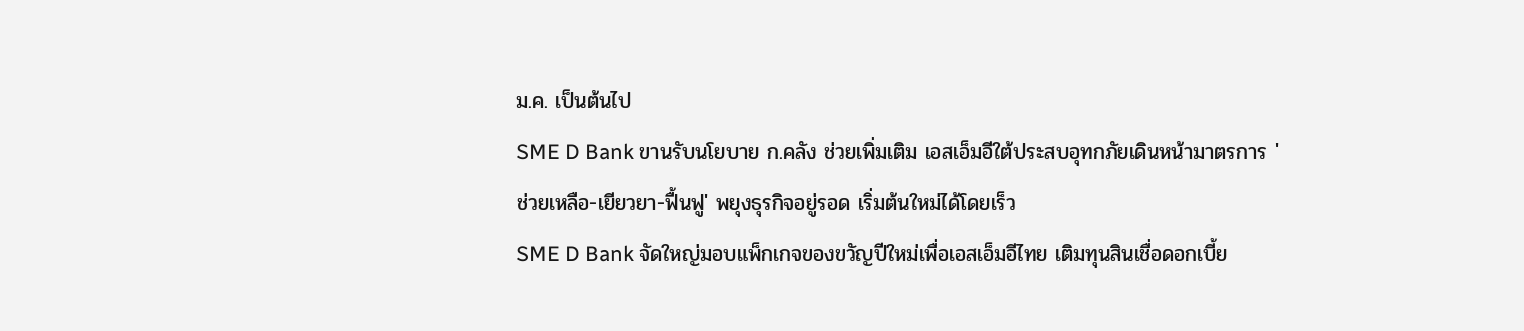ม.ค. เป็นต้นไป
SME D Bank ขานรับนโยบาย ก.คลัง ช่วยเพิ่มเติม เอสเอ็มอีใต้ประสบอุทกภัยเดินหน้ามาตรการ 'ช่วยเหลือ-เยียวยา-ฟื้นฟู' พยุงธุรกิจอยู่รอด เริ่มต้นใหม่ได้โดยเร็ว
SME D Bank จัดใหญ่มอบแพ็กเกจของขวัญปีใหม่เพื่อเอสเอ็มอีไทย เติมทุนสินเชื่อดอกเบี้ย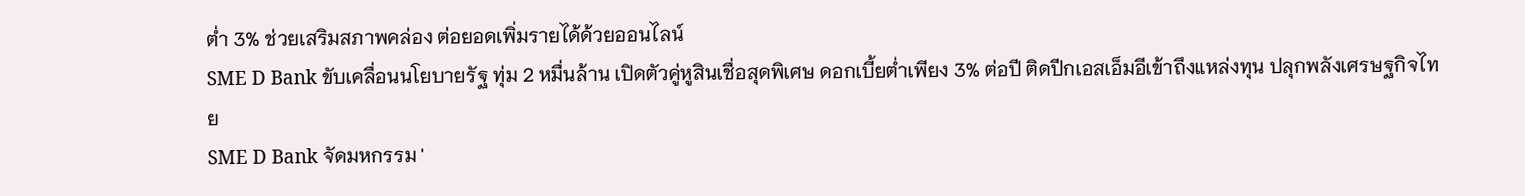ต่ำ 3% ช่วยเสริมสภาพคล่อง ต่อยอดเพิ่มรายได้ด้วยออนไลน์
SME D Bank ขับเคลื่อนนโยบายรัฐ ทุ่ม 2 หมื่นล้าน เปิดตัวคู่หูสินเชื่อสุดพิเศษ ดอกเบี้ยต่ำเพียง 3% ต่อปี ติดปีกเอสเอ็มอีเข้าถึงแหล่งทุน ปลุกพลังเศรษฐกิจไทย
SME D Bank จัดมหกรรม '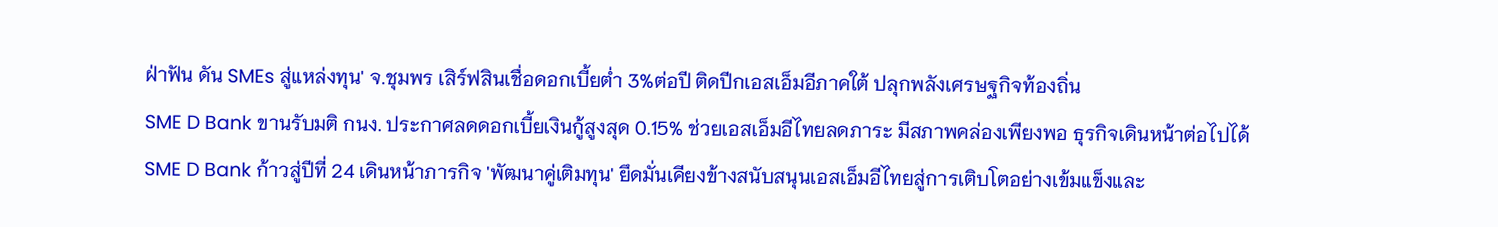ฝ่าฟัน ดัน SMEs สู่แหล่งทุน' จ.ชุมพร เสิร์ฟสินเชื่อดอกเบี้ยต่ำ 3%ต่อปี ติดปีกเอสเอ็มอีภาคใต้ ปลุกพลังเศรษฐกิจท้องถิ่น
SME D Bank ขานรับมติ กนง. ประกาศลดดอกเบี้ยเงินกู้สูงสุด 0.15% ช่วยเอสเอ็มอีไทยลดภาระ มีสภาพคล่องเพียงพอ ธุรกิจเดินหน้าต่อไปได้
SME D Bank ก้าวสู่ปีที่ 24 เดินหน้าภารกิจ 'พัฒนาคู่เติมทุน' ยึดมั่นเคียงข้างสนับสนุนเอสเอ็มอีไทยสู่การเติบโตอย่างเข้มแข็งและ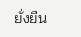ยั่งยืน